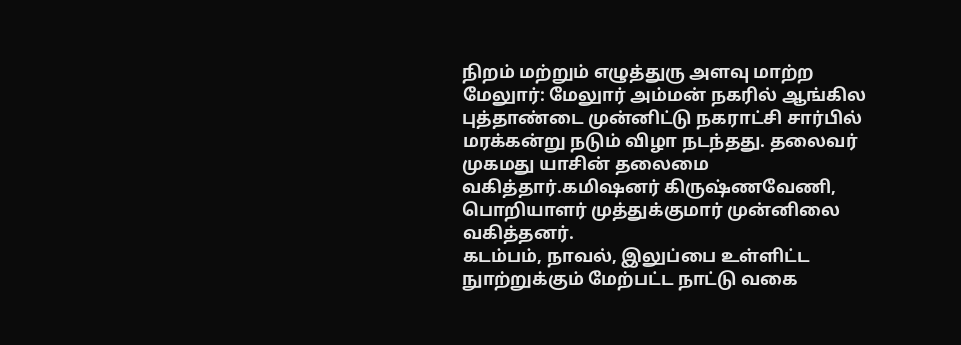நிறம் மற்றும் எழுத்துரு அளவு மாற்ற
மேலுார்: மேலுார் அம்மன் நகரில் ஆங்கில புத்தாண்டை முன்னிட்டு நகராட்சி சார்பில் மரக்கன்று நடும் விழா நடந்தது. தலைவர் முகமது யாசின் தலைமை வகித்தார்.கமிஷனர் கிருஷ்ணவேணி, பொறியாளர் முத்துக்குமார் முன்னிலை வகித்தனர்.
கடம்பம், நாவல், இலுப்பை உள்ளிட்ட நுாற்றுக்கும் மேற்பட்ட நாட்டு வகை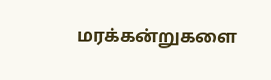மரக்கன்றுகளை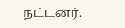நட்டனர்.